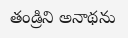తండ్రిని అనాథను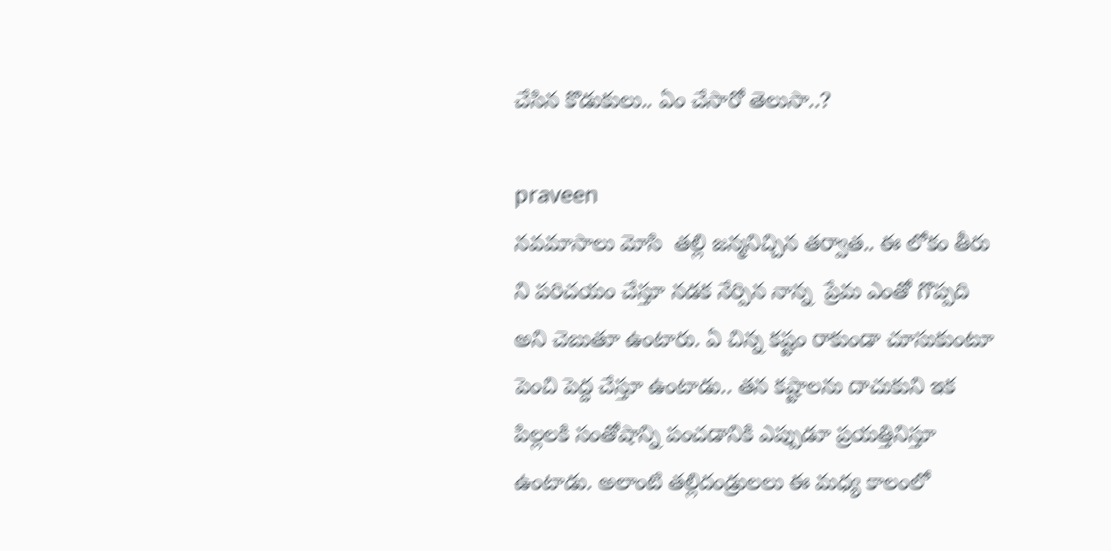చేసిన కొడుకులు.. ఏం చేసారో తెలుసా..?

praveen
నవమాసాలు మోసి  తల్లి జన్మనిచ్చిన తర్వాత.. ఈ లోకం తీరు ని పరిచయం చేస్తూ నడక నేర్పిన నాన్న  ప్రేమ ఎంతో గొప్పది అని చెబుతూ ఉంటారు. ఏ చిన్న కష్టం రాకుండా చూసుకుంటూ పెంచి పెద్ద చేస్తూ ఉంటాడు.. తన కష్టాలను దాచుకుని ఇక పిల్లలకి సంతోషాన్ని పంచడానికి ఎప్పుడూ ప్రయత్తినిస్తూ ఉంటాడు. అలాంటి తల్లిదండ్రులలు ఈ మధ్య కాలంలో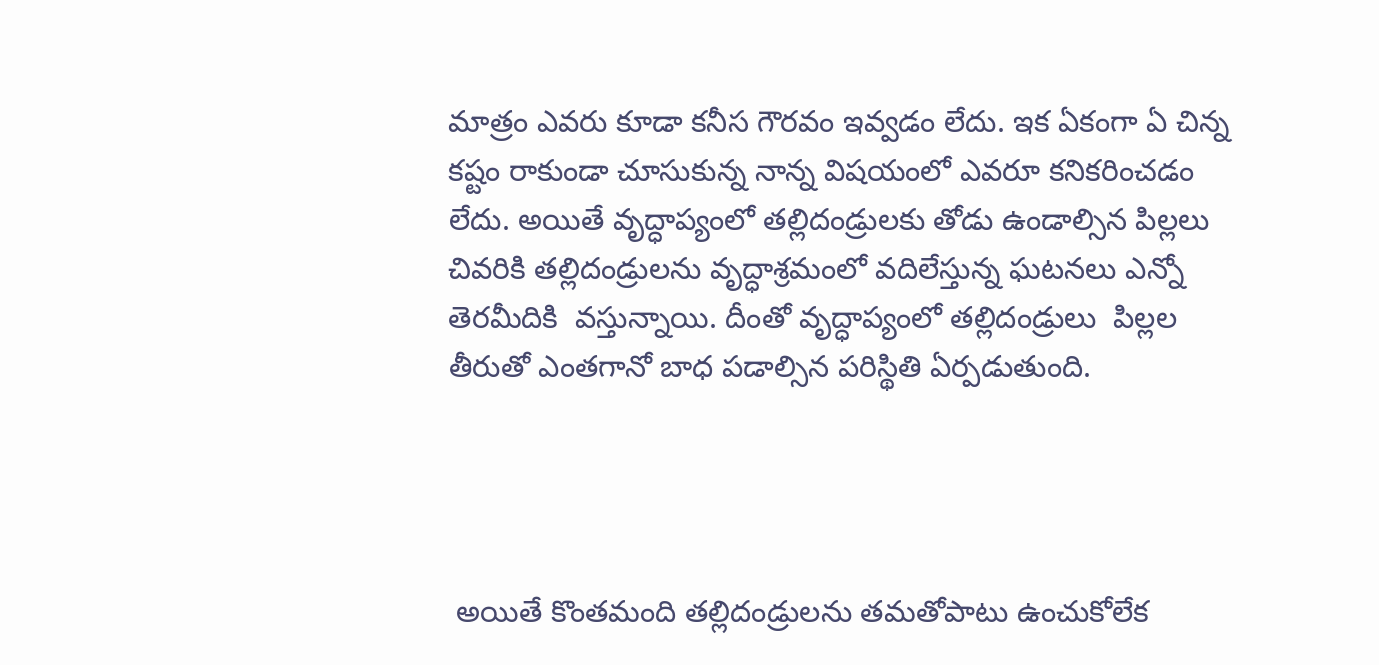మాత్రం ఎవరు కూడా కనీస గౌరవం ఇవ్వడం లేదు. ఇక ఏకంగా ఏ చిన్న కష్టం రాకుండా చూసుకున్న నాన్న విషయంలో ఎవరూ కనికరించడం  లేదు. అయితే వృద్ధాప్యంలో తల్లిదండ్రులకు తోడు ఉండాల్సిన పిల్లలు చివరికి తల్లిదండ్రులను వృద్ధాశ్రమంలో వదిలేస్తున్న ఘటనలు ఎన్నో తెరమీదికి  వస్తున్నాయి. దీంతో వృద్ధాప్యంలో తల్లిదండ్రులు  పిల్లల తీరుతో ఎంతగానో బాధ పడాల్సిన పరిస్థితి ఏర్పడుతుంది.




 అయితే కొంతమంది తల్లిదండ్రులను తమతోపాటు ఉంచుకోలేక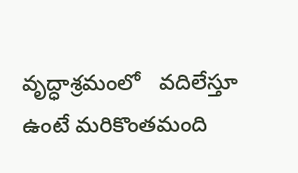వృద్ధాశ్రమంలో   వదిలేస్తూ ఉంటే మరికొంతమంది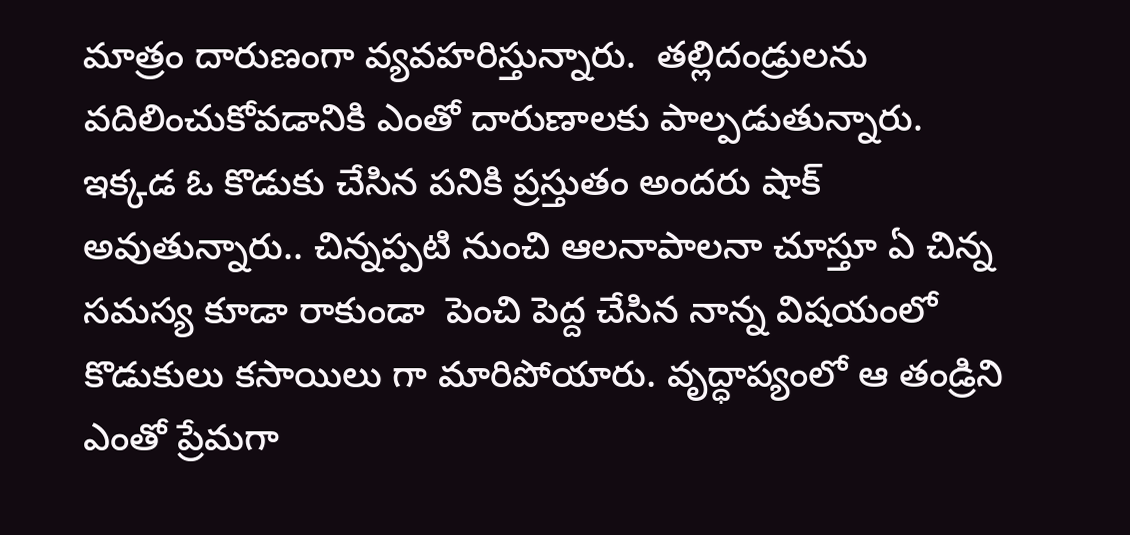మాత్రం దారుణంగా వ్యవహరిస్తున్నారు.  తల్లిదండ్రులను వదిలించుకోవడానికి ఎంతో దారుణాలకు పాల్పడుతున్నారు. ఇక్కడ ఓ కొడుకు చేసిన పనికి ప్రస్తుతం అందరు షాక్ అవుతున్నారు.. చిన్నప్పటి నుంచి ఆలనాపాలనా చూస్తూ ఏ చిన్న సమస్య కూడా రాకుండా  పెంచి పెద్ద చేసిన నాన్న విషయంలో కొడుకులు కసాయిలు గా మారిపోయారు. వృద్ధాప్యంలో ఆ తండ్రిని ఎంతో ప్రేమగా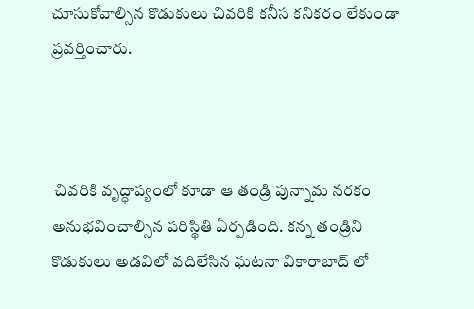చూసుకోవాల్సిన కొడుకులు చివరికి కనీస కనికరం లేకుండా ప్రవర్తించారు.



 చివరికి వృద్ధాప్యంలో కూడా ఆ తండ్రి పున్నామ నరకం అనుభవించాల్సిన పరిస్థితి ఏర్పడింది. కన్న తండ్రిని కొడుకులు అడవిలో వదిలేసిన ఘటనా వికారాబాద్ లో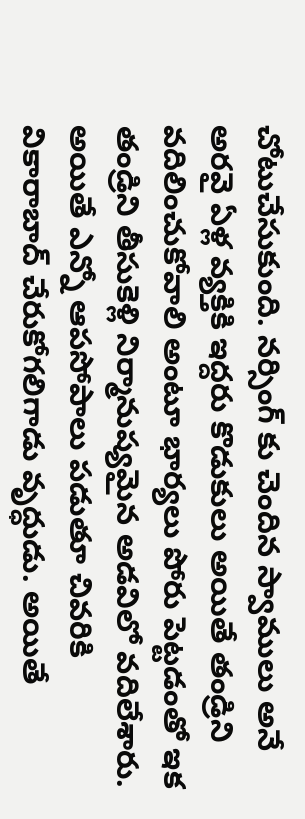చోటుచేసుకుంది. నర్సింగ్ కు చెందిన స్వాములు అనే అరవై ఏళ్ల వ్యక్తికి ఇద్దరు కొడుకులు అయితే తండ్రిని వదిలించుకోవాలి అంటూ భార్యలు పోరు పెట్టడంతో ఇక తండ్రిని తీసుకెళ్లి నిర్మానుష్యమైన అడవిలో వదిలేశారు. అయితే ఎన్నో ఆపసోపాలు పడుతూ చివరికి వికారాబాద్ చేరుకోగలిగాడు వృద్ధుడు. అయితే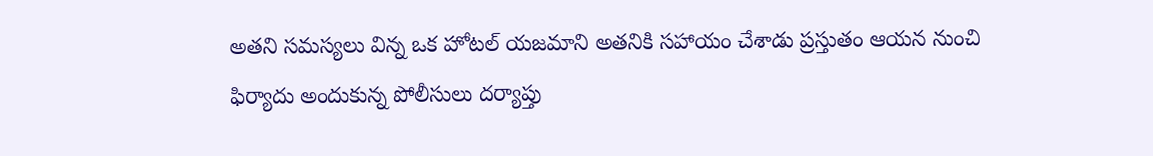అతని సమస్యలు విన్న ఒక హోటల్ యజమాని అతనికి సహాయం చేశాడు ప్రస్తుతం ఆయన నుంచి ఫిర్యాదు అందుకున్న పోలీసులు దర్యాప్తు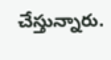చేస్తున్నారు.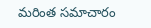మరింత సమాచారం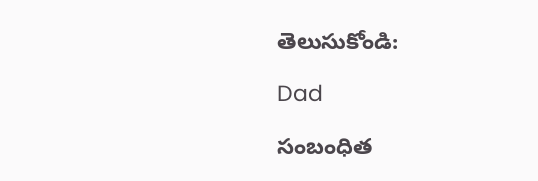తెలుసుకోండి:

Dad

సంబంధిత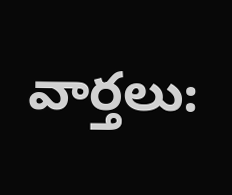వార్తలు: